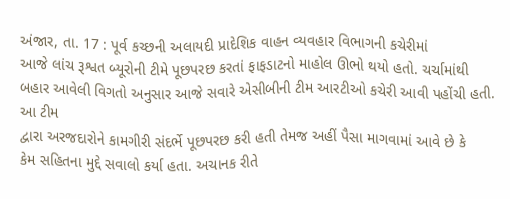અંજાર, તા. 17 : પૂર્વ કચ્છની અલાયદી પ્રાદેશિક વાહન વ્યવહાર વિભાગની કચેરીમાં
આજે લાંચ રૂશ્વત બ્યૂરોની ટીમે પૂછપરછ કરતાં ફાફડાટનો માહોલ ઊભો થયો હતો. ચર્ચામાંથી
બહાર આવેલી વિગતો અનુસાર આજે સવારે એસીબીની ટીમ આરટીઓ કચેરી આવી પહોંચી હતી. આ ટીમ
દ્વારા અરજદારોને કામગીરી સંદર્ભે પૂછપરછ કરી હતી તેમજ અહીં પૈસા માગવામાં આવે છે કે
કેમ સહિતના મુદ્દે સવાલો કર્યા હતા. અચાનક રીતે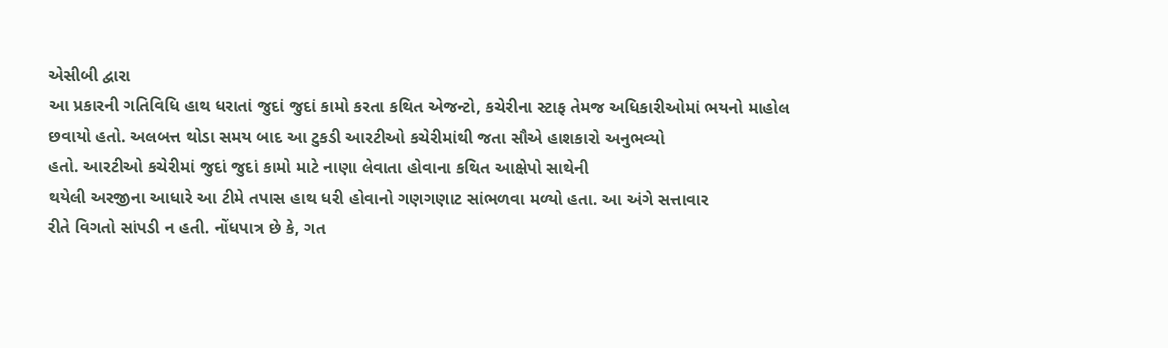એસીબી દ્વારા
આ પ્રકારની ગતિવિધિ હાથ ધરાતાં જુદાં જુદાં કામો કરતા કથિત એજન્ટો, કચેરીના સ્ટાફ તેમજ અધિકારીઓમાં ભયનો માહોલ
છવાયો હતો. અલબત્ત થોડા સમય બાદ આ ટુકડી આરટીઓ કચેરીમાંથી જતા સૌએ હાશકારો અનુભવ્યો
હતો. આરટીઓ કચેરીમાં જુદાં જુદાં કામો માટે નાણા લેવાતા હોવાના કથિત આક્ષેપો સાથેની
થયેલી અરજીના આધારે આ ટીમે તપાસ હાથ ધરી હોવાનો ગણગણાટ સાંભળવા મળ્યો હતા. આ અંગે સત્તાવાર
રીતે વિગતો સાંપડી ન હતી. નોંધપાત્ર છે કે, ગત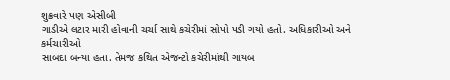શુક્રવારે પણ એસીબી
ગાડીએ લટાર મારી હોવાની ચર્ચા સાથે કચેરીમાં સોપો પડી ગયો હતો. અધિકારીઓ અને કર્મચારીઓ
સાબદા બન્યા હતા. તેમજ કથિત એજન્ટો કચેરીમાંથી ગાયબ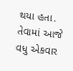થયા હતા. તેવામાં આજે વધુ એકવાર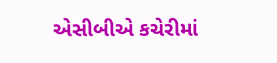એસીબીએ કચેરીમાં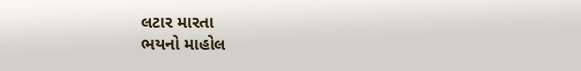લટાર મારતા
ભયનો માહોલ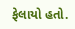ફેલાયો હતો.